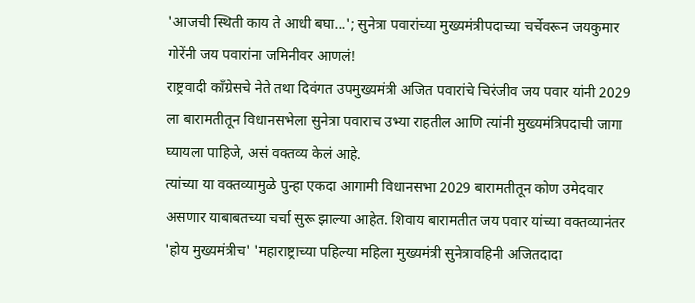'आजची स्थिती काय ते आधी बघा...'; सुनेत्रा पवारांच्या मुख्यमंत्रीपदाच्या चर्चेवरून जयकुमार गोरेंनी जय पवारांना जमिनीवर आणलं!
राष्ट्रवादी काँग्रेसचे नेते तथा दिवंगत उपमुख्यमंत्री अजित पवारांचे चिरंजीव जय पवार यांनी 2029 ला बारामतीतून विधानसभेला सुनेत्रा पवाराच उभ्या राहतील आणि त्यांनी मुख्यमंत्रिपदाची जागा घ्यायला पाहिजे, असं वक्तव्य केलं आहे.
त्यांच्या या वक्तव्यामुळे पुन्हा एकदा आगामी विधानसभा 2029 बारामतीतून कोण उमेदवार असणार याबाबतच्या चर्चा सुरू झाल्या आहेत. शिवाय बारामतीत जय पवार यांच्या वक्तव्यानंतर 'होय मुख्यमंत्रीच' 'महाराष्ट्राच्या पहिल्या महिला मुख्यमंत्री सुनेत्रावहिनी अजितदादा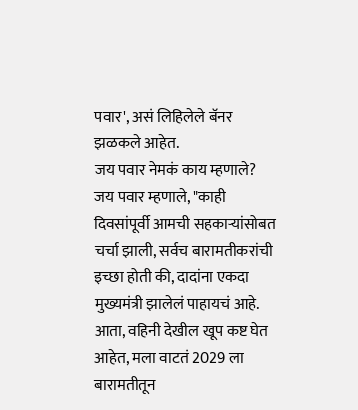पवार', असं लिहिलेले बॅनर झळकले आहेत.
जय पवार नेमकं काय म्हणाले?
जय पवार म्हणाले, "काही दिवसांपूर्वी आमची सहकाऱ्यांसोबत चर्चा झाली, सर्वच बारामतीकरांची इच्छा होती की, दादांना एकदा मुख्यमंत्री झालेलं पाहायचं आहे. आता, वहिनी देखील खूप कष्ट घेत आहेत, मला वाटतं 2029 ला बारामतीतून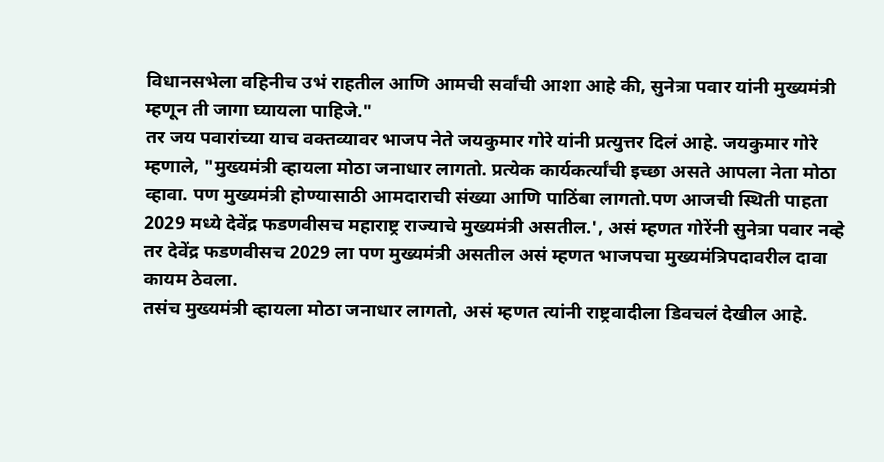विधानसभेला वहिनीच उभं राहतील आणि आमची सर्वांची आशा आहे की, सुनेत्रा पवार यांनी मुख्यमंत्री म्हणून ती जागा घ्यायला पाहिजे."
तर जय पवारांच्या याच वक्तव्यावर भाजप नेते जयकुमार गोरे यांनी प्रत्युत्तर दिलं आहे. जयकुमार गोरे म्हणाले, "मुख्यमंत्री व्हायला मोठा जनाधार लागतो. प्रत्येक कार्यकर्त्यांची इच्छा असते आपला नेता मोठा व्हावा. पण मुख्यमंत्री होण्यासाठी आमदाराची संख्या आणि पाठिंबा लागतो.पण आजची स्थिती पाहता 2029 मध्ये देवेंद्र फडणवीसच महाराष्ट्र राज्याचे मुख्यमंत्री असतील.', असं म्हणत गोरेंनी सुनेत्रा पवार नव्हे तर देवेंद्र फडणवीसच 2029 ला पण मुख्यमंत्री असतील असं म्हणत भाजपचा मुख्यमंत्रिपदावरील दावा कायम ठेवला.
तसंच मुख्यमंत्री व्हायला मोठा जनाधार लागतो, असं म्हणत त्यांनी राष्ट्रवादीला डिवचलं देखील आहे.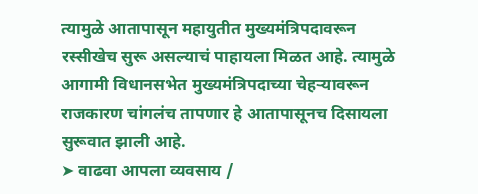त्यामुळे आतापासून महायुतीत मुख्यमंत्रिपदावरून रस्सीखेच सुरू असल्याचं पाहायला मिळत आहे. त्यामुळे आगामी विधानसभेत मुख्यमंत्रिपदाच्या चेहऱ्यावरून राजकारण चांगलंच तापणार हे आतापासूनच दिसायला सुरूवात झाली आहे.
➤ वाढवा आपला व्यवसाय /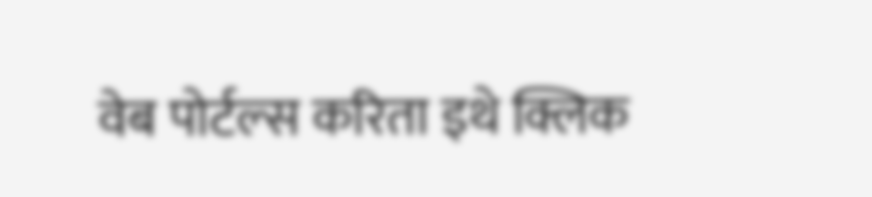वेब पोर्टल्स करिता इथे क्लिक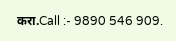करा.Call :- 9890 546 909.